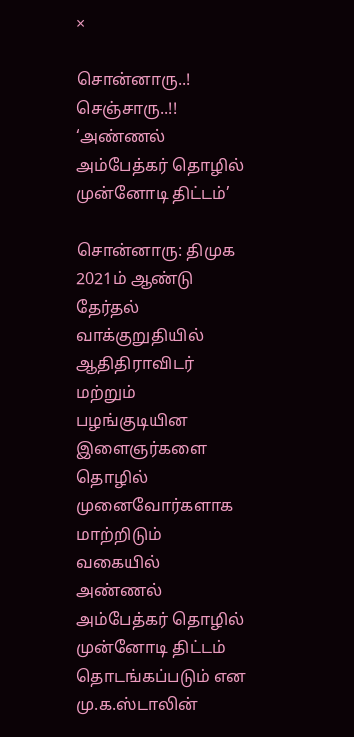×

சொன்னாரு..! செஞ்சாரு..!! ‘அண்ணல் அம்பேத்கர் தொழில் முன்னோடி திட்டம்’

சொன்னாரு: திமுக 2021ம் ஆண்டு தேர்தல் வாக்குறுதியில் ஆதிதிராவிடர் மற்றும் பழங்குடியின இளைஞர்களை தொழில் முனைவோர்களாக மாற்றிடும் வகையில் அண்ணல் அம்பேத்கர் தொழில் முன்னோடி திட்டம் தொடங்கப்படும் என மு.க.ஸ்டாலின்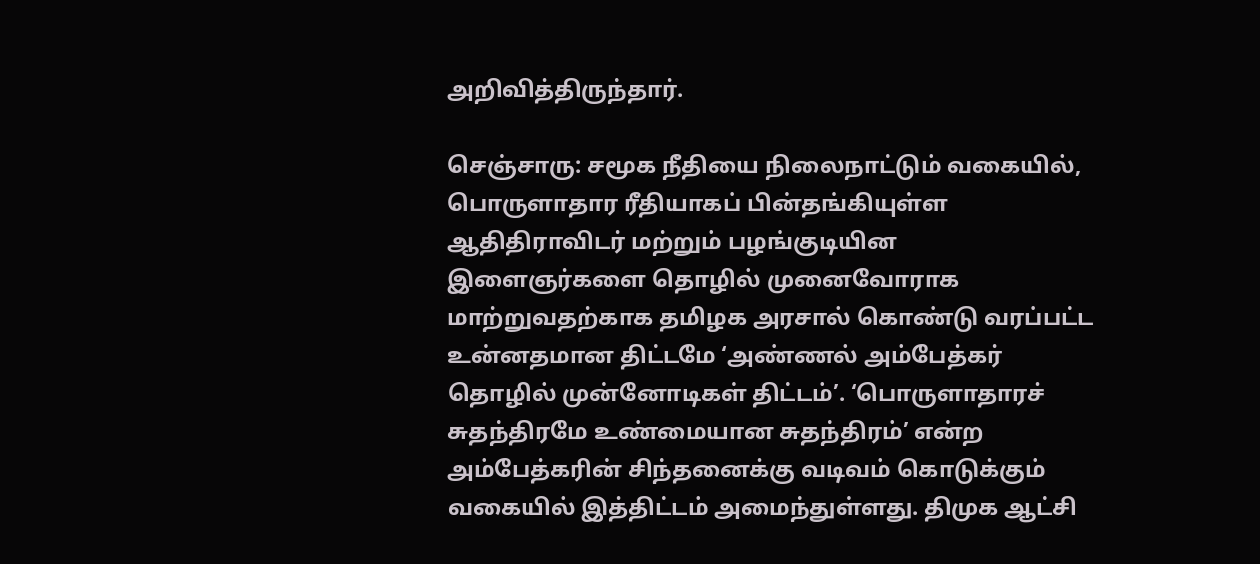அறிவித்திருந்தார்.

செஞ்சாரு: சமூக நீதியை நிலைநாட்டும் வகையில், பொருளாதார ரீதியாகப் பின்தங்கியுள்ள ஆதிதிராவிடர் மற்றும் பழங்குடியின இளைஞர்களை தொழில் முனைவோராக மாற்றுவதற்காக தமிழக அரசால் கொண்டு வரப்பட்ட உன்னதமான திட்டமே ‘அண்ணல் அம்பேத்கர் தொழில் முன்னோடிகள் திட்டம்’. ‘பொருளாதாரச் சுதந்திரமே உண்மையான சுதந்திரம்’ என்ற அம்பேத்கரின் சிந்தனைக்கு வடிவம் கொடுக்கும் வகையில் இத்திட்டம் அமைந்துள்ளது. திமுக ஆட்சி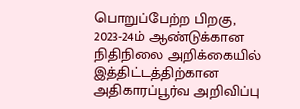பொறுப்பேற்ற பிறகு, 2023-24ம் ஆண்டுக்கான நிதிநிலை அறிக்கையில் இத்திட்டத்திற்கான அதிகாரப்பூர்வ அறிவிப்பு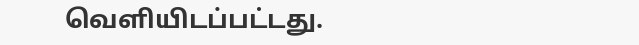வெளியிடப்பட்டது.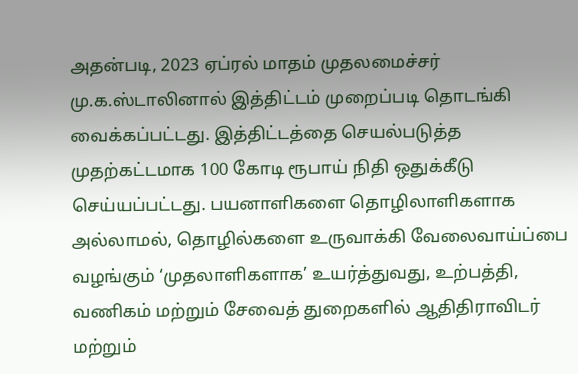அதன்படி, 2023 ஏப்ரல் மாதம் முதலமைச்சர் மு.க.ஸ்டாலினால் இத்திட்டம் முறைப்படி தொடங்கி வைக்கப்பட்டது. இத்திட்டத்தை செயல்படுத்த முதற்கட்டமாக 100 கோடி ரூபாய் நிதி ஒதுக்கீடு செய்யப்பட்டது. பயனாளிகளை தொழிலாளிகளாக அல்லாமல், தொழில்களை உருவாக்கி வேலைவாய்ப்பை வழங்கும் ‘முதலாளிகளாக’ உயர்த்துவது, உற்பத்தி, வணிகம் மற்றும் சேவைத் துறைகளில் ஆதிதிராவிடர் மற்றும்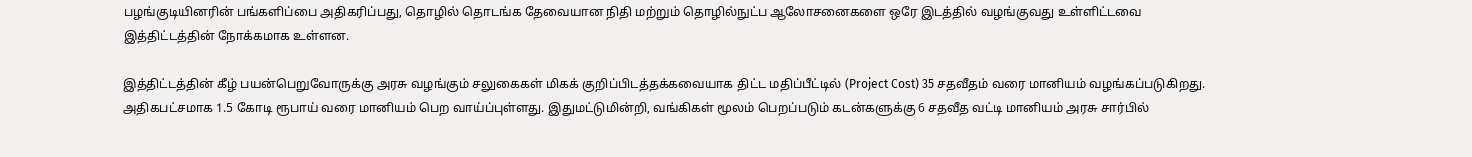பழங்குடியினரின் பங்களிப்பை அதிகரிப்பது, தொழில் தொடங்க தேவையான நிதி மற்றும் தொழில்நுட்ப ஆலோசனைகளை ஒரே இடத்தில் வழங்குவது உள்ளிட்டவை இத்திட்டத்தின் நோக்கமாக உள்ளன.

இத்திட்டத்தின் கீழ் பயன்பெறுவோருக்கு அரசு வழங்கும் சலுகைகள் மிகக் குறிப்பிடத்தக்கவையாக திட்ட மதிப்பீட்டில் (Project Cost) 35 சதவீதம் வரை மானியம் வழங்கப்படுகிறது. அதிகபட்சமாக 1.5 கோடி ரூபாய் வரை மானியம் பெற வாய்ப்புள்ளது. இதுமட்டுமின்றி, வங்கிகள் மூலம் பெறப்படும் கடன்களுக்கு 6 சதவீத வட்டி மானியம் அரசு சார்பில்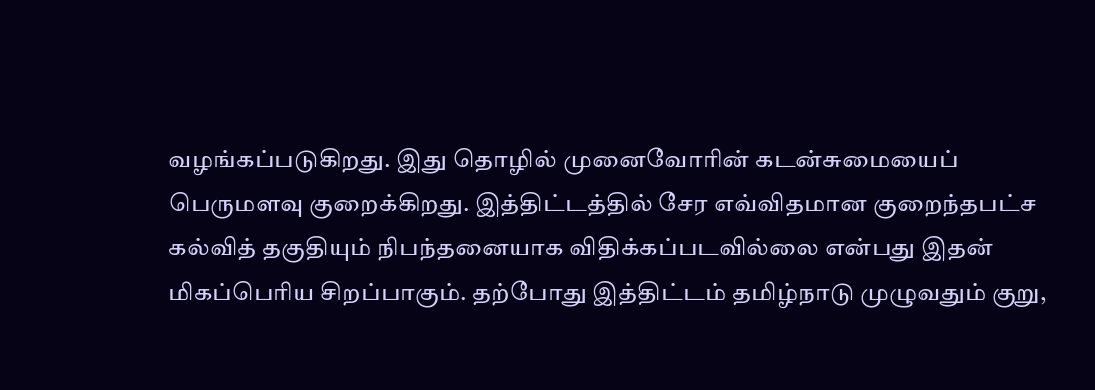வழங்கப்படுகிறது. இது தொழில் முனைவோரின் கடன்சுமையைப் பெருமளவு குறைக்கிறது. இத்திட்டத்தில் சேர எவ்விதமான குறைந்தபட்ச கல்வித் தகுதியும் நிபந்தனையாக விதிக்கப்படவில்லை என்பது இதன் மிகப்பெரிய சிறப்பாகும். தற்போது இத்திட்டம் தமிழ்நாடு முழுவதும் குறு,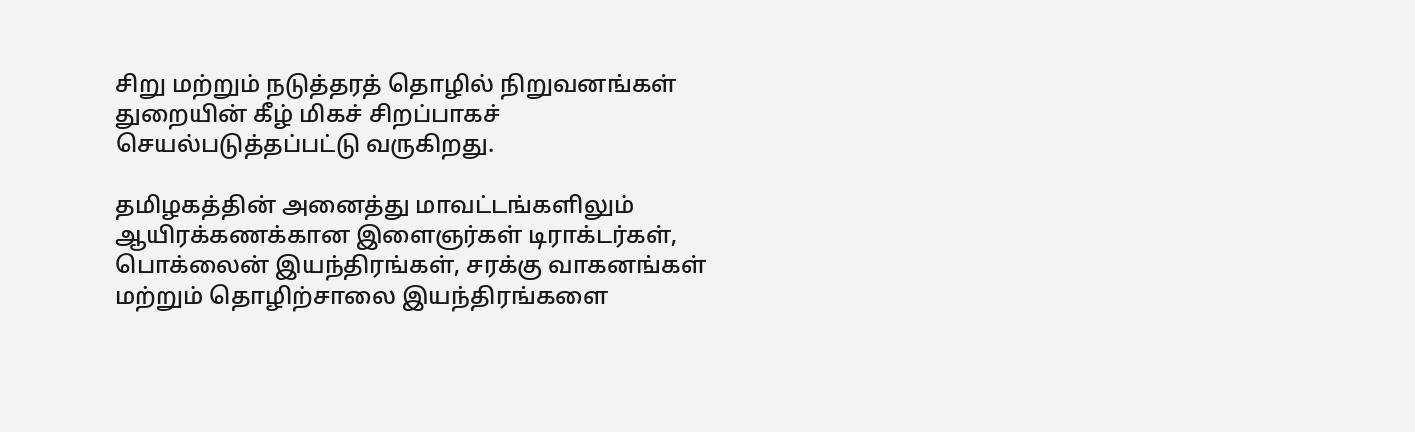சிறு மற்றும் நடுத்தரத் தொழில் நிறுவனங்கள் துறையின் கீழ் மிகச் சிறப்பாகச் செயல்படுத்தப்பட்டு வருகிறது.

தமிழகத்தின் அனைத்து மாவட்டங்களிலும் ஆயிரக்கணக்கான இளைஞர்கள் டிராக்டர்கள், பொக்லைன் இயந்திரங்கள், சரக்கு வாகனங்கள் மற்றும் தொழிற்சாலை இயந்திரங்களை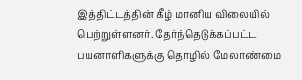இத்திட்டத்தின் கீழ் மானிய விலையில் பெற்றுள்ளனர். தேர்ந்தெடுக்கப்பட்ட பயனாளிகளுக்கு தொழில் மேலாண்மை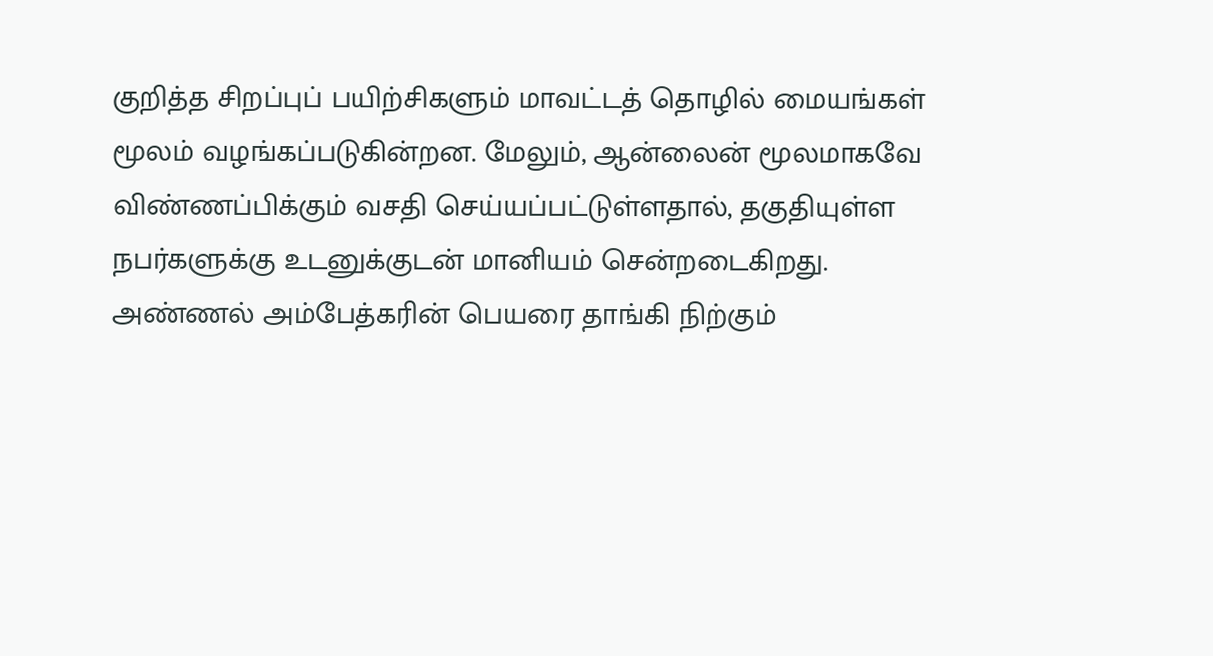குறித்த சிறப்புப் பயிற்சிகளும் மாவட்டத் தொழில் மையங்கள் மூலம் வழங்கப்படுகின்றன. மேலும், ஆன்லைன் மூலமாகவே விண்ணப்பிக்கும் வசதி செய்யப்பட்டுள்ளதால், தகுதியுள்ள நபர்களுக்கு உடனுக்குடன் மானியம் சென்றடைகிறது. அண்ணல் அம்பேத்கரின் பெயரை தாங்கி நிற்கும்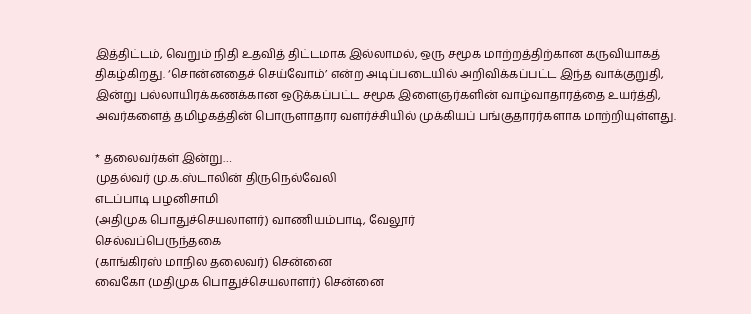இத்திட்டம், வெறும் நிதி உதவித் திட்டமாக இல்லாமல், ஒரு சமூக மாற்றத்திற்கான கருவியாகத் திகழ்கிறது. ‘சொன்னதைச் செய்வோம்’ என்ற அடிப்படையில் அறிவிக்கப்பட்ட இந்த வாக்குறுதி, இன்று பல்லாயிரக்கணக்கான ஒடுக்கப்பட்ட சமூக இளைஞர்களின் வாழ்வாதாரத்தை உயர்த்தி, அவர்களைத் தமிழகத்தின் பொருளாதார வளர்ச்சியில் முக்கியப் பங்குதாரர்களாக மாற்றியுள்ளது.

* தலைவர்கள் இன்று…
முதல்வர் மு.க.ஸ்டாலின் திருநெல்வேலி
எடப்பாடி பழனிசாமி
(அதிமுக பொதுச்செயலாளர்) வாணியம்பாடி, வேலூர்
செல்வப்பெருந்தகை
(காங்கிரஸ் மாநில தலைவர்) சென்னை
வைகோ (மதிமுக பொதுச்செயலாளர்) சென்னை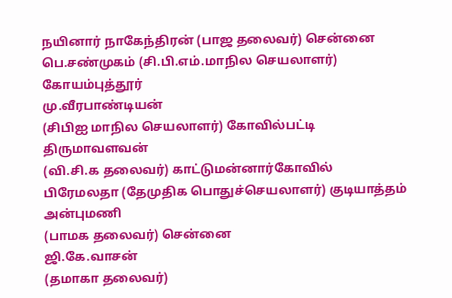நயினார் நாகேந்திரன் (பாஜ தலைவர்) சென்னை
பெ.சண்முகம் (சி.பி.எம்.மாநில செயலாளர்) கோயம்புத்தூர்
மு.வீரபாண்டியன்
(சிபிஐ மாநில செயலாளர்) கோவில்பட்டி
திருமாவளவன்
(வி.சி.க தலைவர்) காட்டுமன்னார்கோவில்
பிரேமலதா (தேமுதிக பொதுச்செயலாளர்) குடியாத்தம்
அன்புமணி
(பாமக தலைவர்) சென்னை
ஜி.கே.வாசன்
(தமாகா தலைவர்)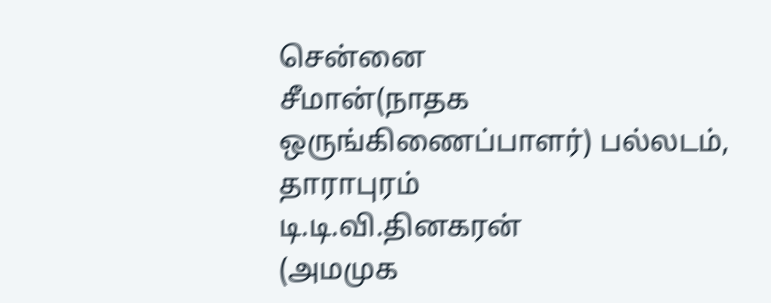சென்னை
சீமான்(நாதக
ஒருங்கிணைப்பாளர்) பல்லடம்,
தாராபுரம்
டி.டி.வி.தினகரன்
(அமமுக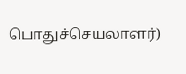பொதுச்செயலாளர்)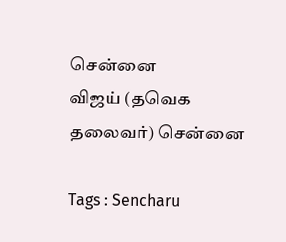சென்னை
விஜய் (தவெக தலைவர்) சென்னை

Tags : Sencharu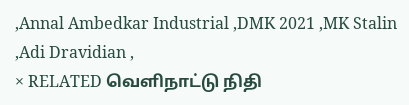,Annal Ambedkar Industrial ,DMK 2021 ,MK Stalin ,Adi Dravidian ,
× RELATED வெளிநாட்டு நிதி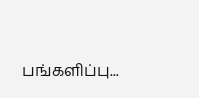பங்களிப்பு...